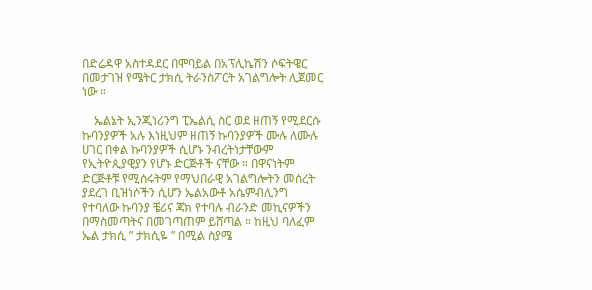በድሬዳዋ አስተዳደር በሞባይል በአፕሊኬሽን ሶፍትዌር በመታገዝ የሜትር ታክሲ ትራንስፖርት አገልግሎት ሊጀመር ነው ።

    ኤልኔት ኢንጂነሪንግ ፒኤልሲ ስር ወደ ዘጠኝ የሚደርሱ ኩባንያዎች አሉ እነዚህም ዘጠኝ ኩባንያዎች ሙሉ ለሙሉ ሀገር በቀል ኩባንያዎች ሲሆኑ ንብረትነታቸውም የኢትዮጲያዊያን የሆኑ ድርጅቶች ናቸው ። በዋናነትም ድርጅቶቹ የሚሰሩትም የማህበራዊ አገልግሎትን መሰረት ያደረገ ቢዝነሶችን ሲሆን ኤልአውቶ አሴምብሊንግ የተባለው ኩባንያ ቼሪና ጃክ የተባሉ ብራንድ መኪናዎችን በማስመጣትና በመገጣጠም ይሸጣል ። ከዚህ ባለፈም ኤል ታክሲ ” ታክሲዬ ” በሚል ስያሜ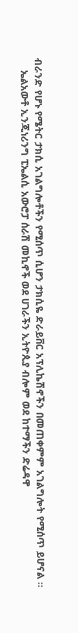ብራንድ የሆኑ የሜትር ታክሲ አገልግሎቶችን የሚሰጥ ሲሆን ታክሲዬ ድራይቨር አፕሊኬሽኖችን በመጠቀምም አገልግሎት የሚሰጥ ይሆናል ።
    ኤልአውቶ ኢንጂነሪንግ ፒኤልሲ አውሮፓ ሰራሽ መኪኖች ወደ ሀገራችን ኢትዮጲያ ብሎም ወደ ከተማችን ድሬዳዋ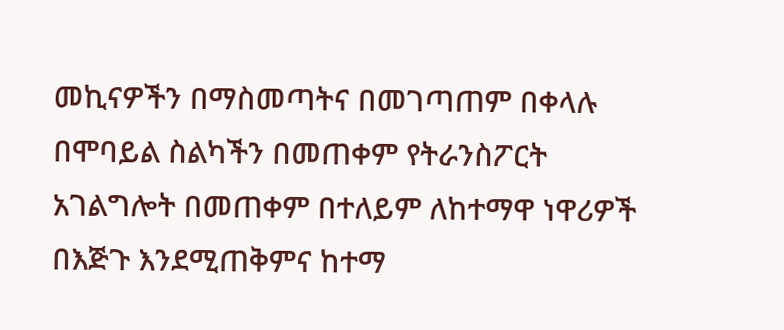መኪናዎችን በማስመጣትና በመገጣጠም በቀላሉ በሞባይል ስልካችን በመጠቀም የትራንስፖርት አገልግሎት በመጠቀም በተለይም ለከተማዋ ነዋሪዎች በእጅጉ እንደሚጠቅምና ከተማ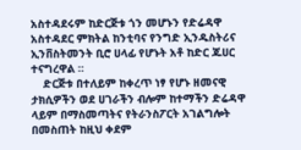አስተዳደሩም ከድርጅቱ ጎን መሆኑን የድሬዳዋ አስተዳደር ምክትል ከንቲባና የንግድ ኢንዱስትሪና ኢንቨስትመንት ቢሮ ሀላፊ የሆኑት አቶ ከድር ጁሀር ተናግረዋል ።
    ድርጅቱ በተለይም ከቀረጥ ነፃ የሆኑ ዘመናዊ ታክሲዎችን ወደ ሀገራችን ብሎም ከተማችን ድሬዳዋ ላይም በማስመጣትና የትራንስፖርት አገልግሎት በመስጠት ከዚህ ቀደም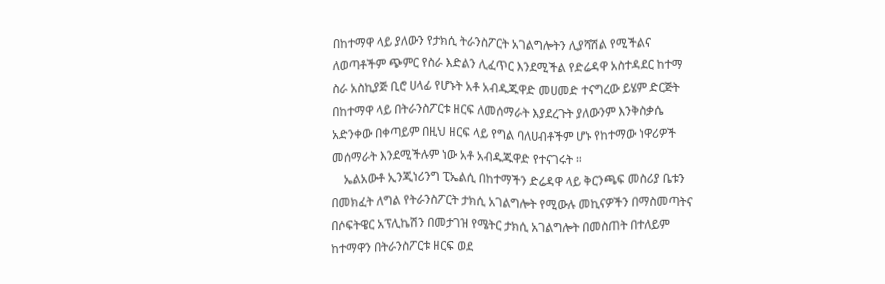በከተማዋ ላይ ያለውን የታክሲ ትራንስፖርት አገልግሎትን ሊያሻሽል የሚችልና ለወጣቶችም ጭምር የስራ እድልን ሊፈጥር እንደሚችል የድሬዳዋ አስተዳደር ከተማ ስራ አስኪያጅ ቢሮ ሀላፊ የሆኑት አቶ አብዱጁዋድ መሀመድ ተናግረው ይሄም ድርጅት በከተማዋ ላይ በትራንስፖርቱ ዘርፍ ለመሰማራት እያደረጉት ያለውንም እንቅስቃሴ አድንቀው በቀጣይም በዚህ ዘርፍ ላይ የግል ባለሀብቶችም ሆኑ የከተማው ነዋሪዎች መሰማራት እንደሚችሉም ነው አቶ አብዱጁዋድ የተናገሩት ።
    ኤልአውቶ ኢንጂነሪንግ ፒኤልሲ በከተማችን ድሬዳዋ ላይ ቅርንጫፍ መስሪያ ቤቱን በመክፈት ለግል የትራንስፖርት ታክሲ አገልግሎት የሚውሉ መኪናዎችን በማስመጣትና በሶፍትዌር አፕሊኬሽን በመታገዝ የሜትር ታክሲ አገልግሎት በመስጠት በተለይም ከተማዋን በትራንስፖርቱ ዘርፍ ወደ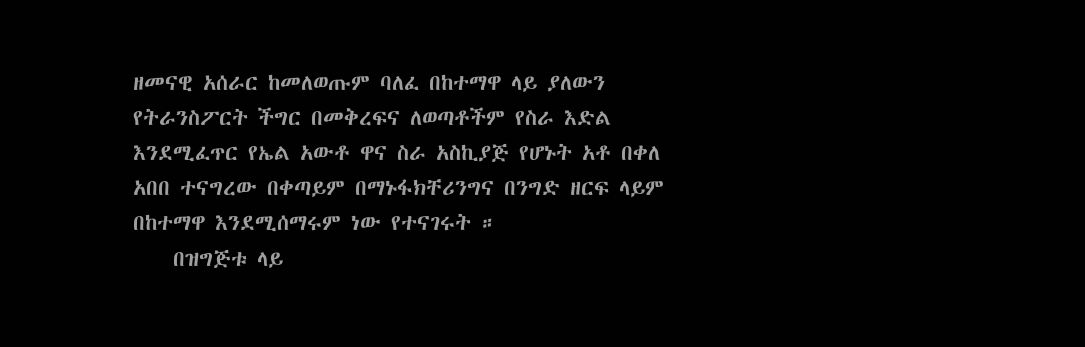ዘመናዊ አሰራር ከመለወጡም ባለፈ በከተማዋ ላይ ያለውን የትራንስፖርት ችግር በመቅረፍና ለወጣቶችም የስራ እድል እንደሚፈጥር የኤል አውቶ ዋና ስራ አስኪያጅ የሆኑት አቶ በቀለ አበበ ተናግረው በቀጣይም በማኑፋክቸሪንግና በንግድ ዘርፍ ላይም በከተማዋ እንደሚሰማሩም ነው የተናገሩት ።
    በዝግጅቱ ላይ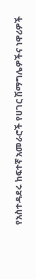የአስተዳደሩ ከፍተኛ አመራሮች የሀገር ሽማግሌዎችና ነዋሪዎች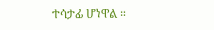ተሳታፊ ሆነዋል ።